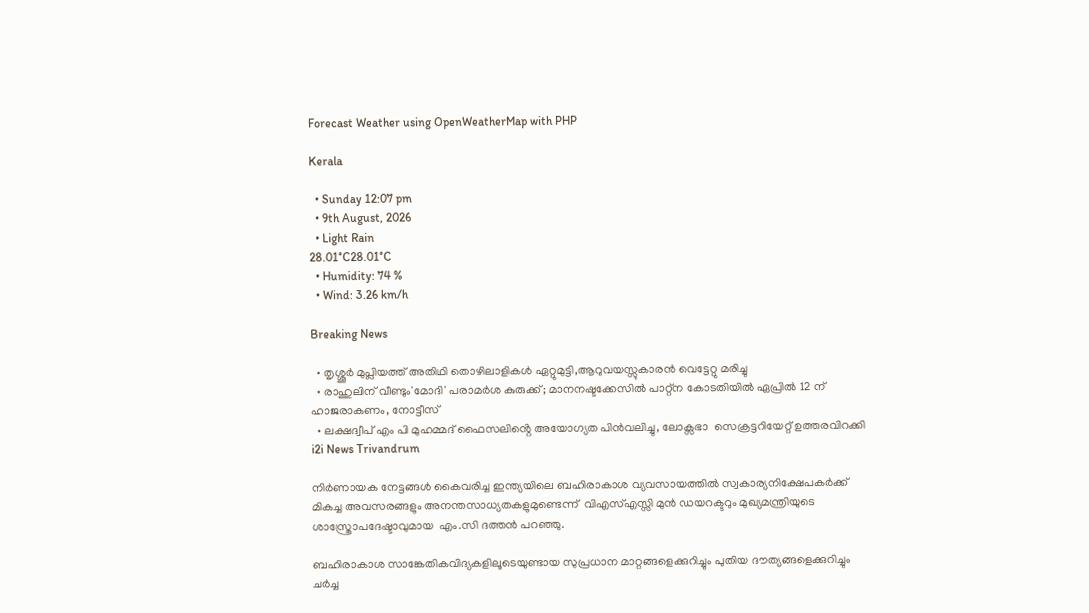Forecast Weather using OpenWeatherMap with PHP

Kerala

  • Sunday 12:07 pm
  • 9th August, 2026
  • Light Rain
28.01°C28.01°C
  • Humidity: 74 %
  • Wind: 3.26 km/h

Breaking News

  • തൃശ്ശൂർ മുപ്ലിയത്ത് അതിഥി തൊഴിലാളികൾ ഏറ്റുമുട്ടി,ആറുവയസ്സുകാരൻ വെട്ടേറ്റു മരിച്ചു
  • രാഹുലിന് വീണ്ടും'മോദി' പരാമര്‍ശ കുരുക്ക്; മാനനഷ്ടക്കേസിൽ പാറ്റ്ന കോടതിയിൽ ഏപ്രിൽ 12 ന് ഹാജരാകണം, നോട്ടീസ്
  • ലക്ഷദ്വീപ് എം പി മുഹമ്മദ് ഫൈസലിൻ്റെ അയോഗ്യത പിൻവലിച്ചു, ലോക്സഭാ  സെക്രട്ടറിയേറ്റ് ഉത്തരവിറക്കി
i2i News Trivandrum

നിര്‍ണായക നേട്ടങ്ങള്‍ കൈവരിച്ച ഇന്ത്യയിലെ ബഹിരാകാശ വ്യവസായത്തില്‍ സ്വകാര്യനിക്ഷേപകര്‍ക്ക് മികച്ച അവസരങ്ങളും അനന്തസാധ്യതകളുമുണ്ടെന്ന്  വിഎസ്എസ്സി മുന്‍ ഡയറക്ടറും മുഖ്യമന്ത്രിയുടെ ശാസ്ത്രോപദേഷ്ടാവുമായ  എം.സി ദത്തന്‍ പറഞ്ഞു.

ബഹിരാകാശ സാങ്കേതികവിദ്യകളിലൂടെയുണ്ടായ സുപ്രധാന മാറ്റങ്ങളെക്കുറിച്ചും പുതിയ ദൗത്യങ്ങളെക്കുറിച്ചും ചര്‍ച്ച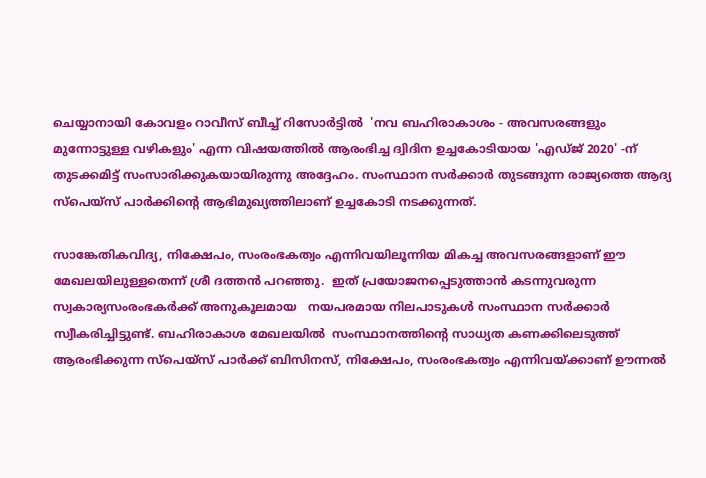ചെയ്യാനായി കോവളം റാവീസ് ബീച്ച് റിസോര്‍ട്ടില്‍  'നവ ബഹിരാകാശം - അവസരങ്ങളും മുന്നോട്ടുള്ള വഴികളും' എന്ന വിഷയത്തില്‍ ആരംഭിച്ച ദ്വിദിന ഉച്ചകോടിയായ 'എഡ്ജ് 2020' -ന് തുടക്കമിട്ട് സംസാരിക്കുകയായിരുന്നു അദ്ദേഹം. സംസ്ഥാന സര്‍ക്കാര്‍ തുടങ്ങുന്ന രാജ്യത്തെ ആദ്യ സ്പെയ്സ് പാര്‍ക്കിന്‍റെ ആഭിമുഖ്യത്തിലാണ് ഉച്ചകോടി നടക്കുന്നത്.

സാങ്കേതികവിദ്യ, നിക്ഷേപം, സംരംഭകത്വം എന്നിവയിലൂന്നിയ മികച്ച അവസരങ്ങളാണ് ഈ മേഖലയിലുള്ളതെന്ന് ശ്രീ ദത്തന്‍ പറഞ്ഞു.  ഇത് പ്രയോജനപ്പെടുത്താന്‍ കടന്നുവരുന്ന സ്വകാര്യസംരംഭകര്‍ക്ക് അനുകൂലമായ   നയപരമായ നിലപാടുകള്‍ സംസ്ഥാന സര്‍ക്കാര്‍  സ്വീകരിച്ചിട്ടുണ്ട്. ബഹിരാകാശ മേഖലയില്‍  സംസ്ഥാനത്തിന്‍റെ സാധ്യത കണക്കിലെടുത്ത് ആരംഭിക്കുന്ന സ്പെയ്സ് പാര്‍ക്ക് ബിസിനസ്, നിക്ഷേപം, സംരംഭകത്വം എന്നിവയ്ക്കാണ് ഊന്നല്‍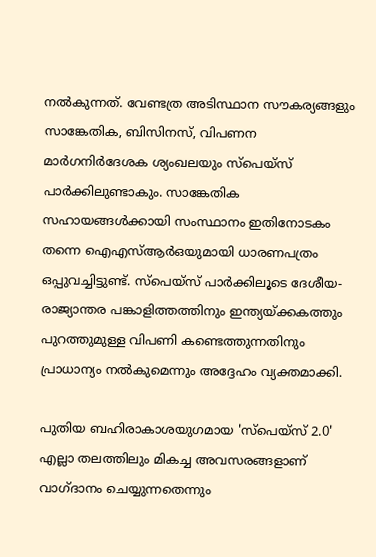നല്‍കുന്നത്. വേണ്ടത്ര അടിസ്ഥാന സൗകര്യങ്ങളും സാങ്കേതിക, ബിസിനസ്, വിപണന മാര്‍ഗനിര്‍ദേശക ശ്യംഖലയും സ്പെയ്സ് പാര്‍ക്കിലുണ്ടാകും. സാങ്കേതിക സഹായങ്ങള്‍ക്കായി സംസ്ഥാനം ഇതിനോടകം തന്നെ ഐഎസ്ആര്‍ഒയുമായി ധാരണപത്രം ഒപ്പുവച്ചിട്ടുണ്ട്. സ്പെയ്സ് പാര്‍ക്കിലൂടെ ദേശീയ-രാജ്യാന്തര പങ്കാളിത്തത്തിനും ഇന്ത്യയ്ക്കകത്തും പുറത്തുമുള്ള വിപണി കണ്ടെത്തുന്നതിനും പ്രാധാന്യം നല്‍കുമെന്നും അദ്ദേഹം വ്യക്തമാക്കി.

പുതിയ ബഹിരാകാശയുഗമായ 'സ്പെയ്സ് 2.0' എല്ലാ തലത്തിലും മികച്ച അവസരങ്ങളാണ് വാഗ്ദാനം ചെയ്യുന്നതെന്നും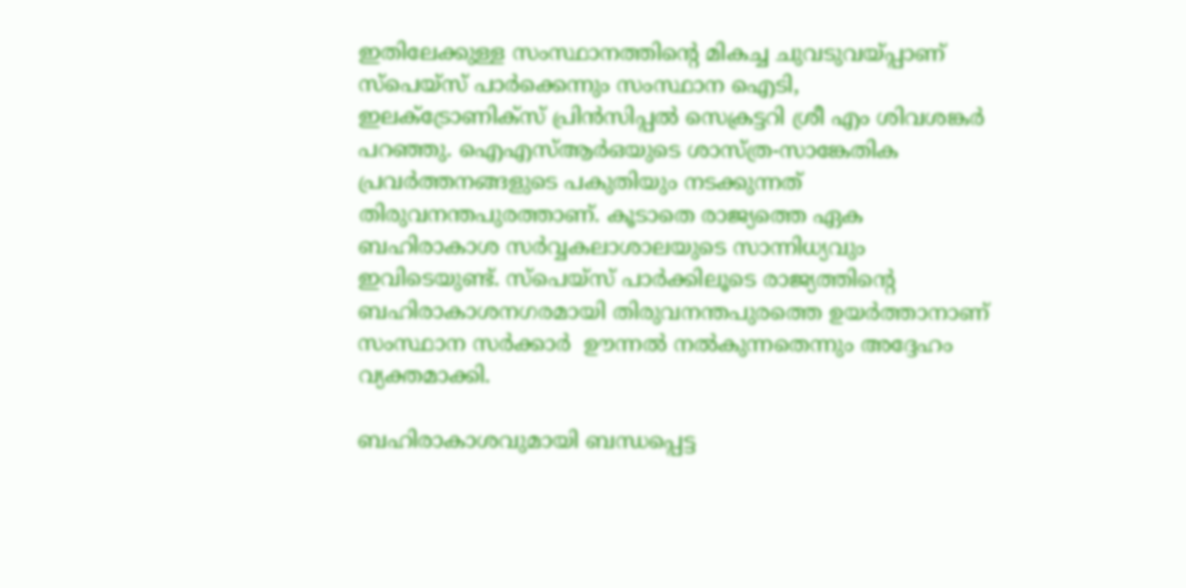ഇതിലേക്കുള്ള സംസ്ഥാനത്തിന്‍റെ മികച്ച ചുവടുവയ്പ്പാണ് സ്പെയ്സ് പാര്‍ക്കെന്നും സംസ്ഥാന ഐടി, ഇലക്ട്രോണിക്സ് പ്രിന്‍സിപ്പല്‍ സെക്രട്ടറി ശ്രീ എം ശിവശങ്കര്‍ പറഞ്ഞു. ഐഎസ്ആര്‍ഒയുടെ ശാസ്ത്ര-സാങ്കേതിക പ്രവര്‍ത്തനങ്ങളുടെ പകുതിയും നടക്കുന്നത് തിരുവനന്തപുരത്താണ്. കൂടാതെ രാജ്യത്തെ ഏക ബഹിരാകാശ സര്‍വ്വകലാശാലയുടെ സാന്നിധ്യവും ഇവിടെയുണ്ട്. സ്പെയ്സ് പാര്‍ക്കിലൂടെ രാജ്യത്തിന്‍റെ ബഹിരാകാശനഗരമായി തിരുവനന്തപുരത്തെ ഉയര്‍ത്താനാണ് സംസ്ഥാന സര്‍ക്കാര്‍  ഊന്നല്‍ നല്‍കുന്നതെന്നും അദ്ദേഹം വ്യക്തമാക്കി.

ബഹിരാകാശവുമായി ബന്ധപ്പെട്ട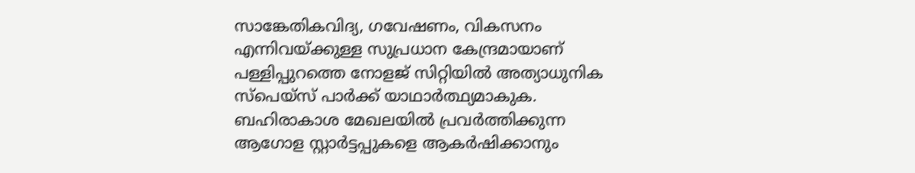സാങ്കേതികവിദ്യ, ഗവേഷണം, വികസനം എന്നിവയ്ക്കുള്ള സുപ്രധാന കേന്ദ്രമായാണ് പള്ളിപ്പുറത്തെ നോളജ് സിറ്റിയില്‍ അത്യാധുനിക സ്പെയ്സ് പാര്‍ക്ക് യാഥാര്‍ത്ഥ്യമാകുക. ബഹിരാകാശ മേഖലയില്‍ പ്രവര്‍ത്തിക്കുന്ന ആഗോള സ്റ്റാര്‍ട്ടപ്പുകളെ ആകര്‍ഷിക്കാനും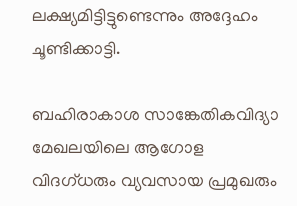ലക്ഷ്യമിട്ടിട്ടുണ്ടെന്നും അദ്ദേഹം ചൂണ്ടിക്കാട്ടി.

ബഹിരാകാശ സാങ്കേതികവിദ്യാ മേഖലയിലെ ആഗോള വിദഗ്ധരും വ്യവസായ പ്രമുഖരും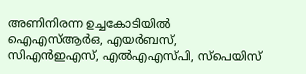അണിനിരന്ന ഉച്ചകോടിയില്‍  ഐഎസ്ആര്‍ഒ, എയര്‍ബസ്, സിഎന്‍ഇഎസ്, എല്‍എഎസ്പി, സ്പെയിസ്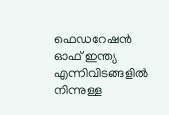ഫെഡറേഷന്‍ ഓഫ് ഇന്ത്യ എന്നിവിടങ്ങളില്‍ നിന്നുള്ള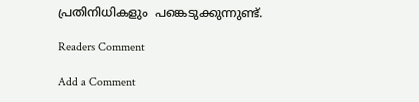പ്രതിനിധികളും  പങ്കെടുക്കുന്നുണ്ട്.

Readers Comment

Add a Comment